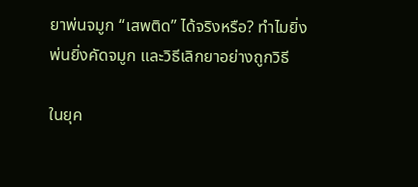ยาพ่นจมูก “เสพติด” ได้จริงหรือ? ทำไมยิ่งพ่นยิ่งคัดจมูก และวิธีเลิกยาอย่างถูกวิธี

ในยุค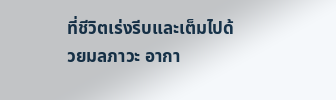ที่ชีวิตเร่งรีบและเต็มไปด้วยมลภาวะ อากา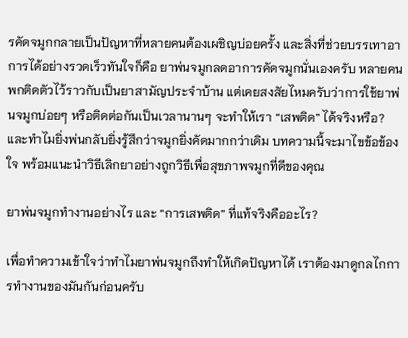รคัดจมูกกลายเป็นปัญหาที่หลายคนต้องเผชิญบ่อยครั้ง และสิ่งที่ช่วยบรรเทาอาการได้อย่างรวดเร็วทันใจก็คือ ยาพ่นจมูกลดอาการคัดจมูกนั่นเองครับ หลายคนพกติดตัวไว้ราวกับเป็นยาสามัญประจำบ้าน แต่เคยสงสัยไหมครับว่าการใช้ยาพ่นจมูกบ่อยๆ หรือติดต่อกันเป็นเวลานานๆ จะทำให้เรา “เสพติด” ได้จริงหรือ? และทำไมยิ่งพ่นกลับยิ่งรู้สึกว่าจมูกยิ่งคัดมากกว่าเดิม บทความนี้จะมาไขข้อข้องใจ พร้อมแนะนำวิธีเลิกยาอย่างถูกวิธีเพื่อสุขภาพจมูกที่ดีของคุณ

ยาพ่นจมูกทำงานอย่างไร และ “การเสพติด” ที่แท้จริงคืออะไร?

เพื่อทำความเข้าใจว่าทำไมยาพ่นจมูกถึงทำให้เกิดปัญหาได้ เราต้องมาดูกลไกการทำงานของมันกันก่อนครับ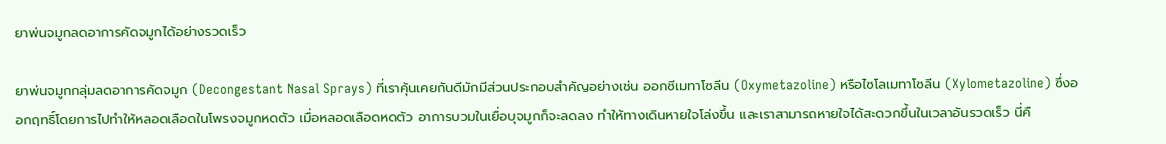ยาพ่นจมูกลดอาการคัดจมูกได้อย่างรวดเร็ว

ยาพ่นจมูกกลุ่มลดอาการคัดจมูก (Decongestant Nasal Sprays) ที่เราคุ้นเคยกันดีมักมีส่วนประกอบสำคัญอย่างเช่น ออกซีเมทาโซลีน (Oxymetazoline) หรือไซโลเมทาโซลีน (Xylometazoline) ซึ่งออกฤทธิ์โดยการไปทำให้หลอดเลือดในโพรงจมูกหดตัว เมื่อหลอดเลือดหดตัว อาการบวมในเยื่อบุจมูกก็จะลดลง ทำให้ทางเดินหายใจโล่งขึ้น และเราสามารถหายใจได้สะดวกขึ้นในเวลาอันรวดเร็ว นี่คื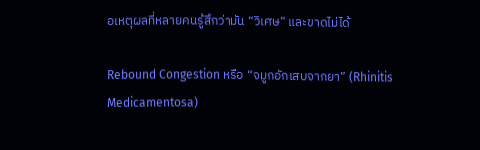อเหตุผลที่หลายคนรู้สึกว่ามัน “วิเศษ” และขาดไม่ได้

Rebound Congestion หรือ “จมูกอักเสบจากยา” (Rhinitis Medicamentosa)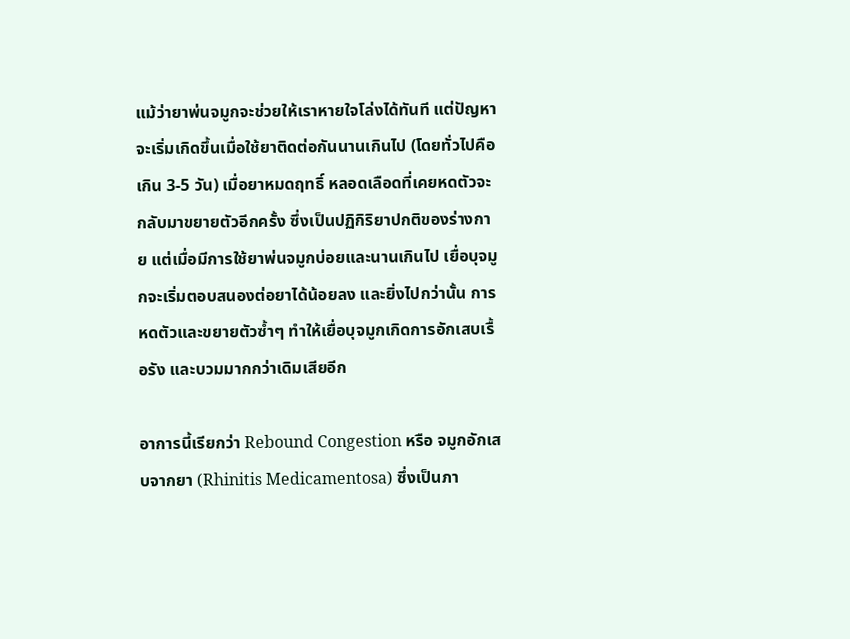แม้ว่ายาพ่นจมูกจะช่วยให้เราหายใจโล่งได้ทันที แต่ปัญหาจะเริ่มเกิดขึ้นเมื่อใช้ยาติดต่อกันนานเกินไป (โดยทั่วไปคือเกิน 3-5 วัน) เมื่อยาหมดฤทธิ์ หลอดเลือดที่เคยหดตัวจะกลับมาขยายตัวอีกครั้ง ซึ่งเป็นปฏิกิริยาปกติของร่างกาย แต่เมื่อมีการใช้ยาพ่นจมูกบ่อยและนานเกินไป เยื่อบุจมูกจะเริ่มตอบสนองต่อยาได้น้อยลง และยิ่งไปกว่านั้น การหดตัวและขยายตัวซ้ำๆ ทำให้เยื่อบุจมูกเกิดการอักเสบเรื้อรัง และบวมมากกว่าเดิมเสียอีก

อาการนี้เรียกว่า Rebound Congestion หรือ จมูกอักเสบจากยา (Rhinitis Medicamentosa) ซึ่งเป็นภา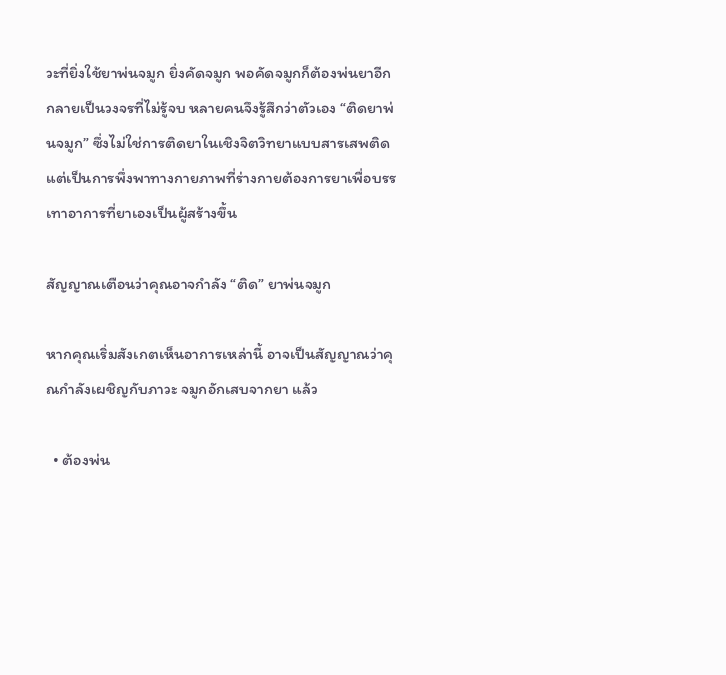วะที่ยิ่งใช้ยาพ่นจมูก ยิ่งคัดจมูก พอคัดจมูกก็ต้องพ่นยาอีก กลายเป็นวงจรที่ไม่รู้จบ หลายคนจึงรู้สึกว่าตัวเอง “ติดยาพ่นจมูก” ซึ่งไม่ใช่การติดยาในเชิงจิตวิทยาแบบสารเสพติด แต่เป็นการพึ่งพาทางกายภาพที่ร่างกายต้องการยาเพื่อบรรเทาอาการที่ยาเองเป็นผู้สร้างขึ้น

สัญญาณเตือนว่าคุณอาจกำลัง “ติด” ยาพ่นจมูก

หากคุณเริ่มสังเกตเห็นอาการเหล่านี้ อาจเป็นสัญญาณว่าคุณกำลังเผชิญกับภาวะ จมูกอักเสบจากยา แล้ว

  • ต้องพ่น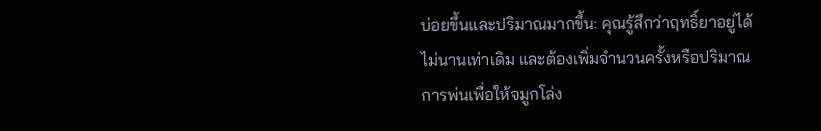บ่อยขึ้นและปริมาณมากขึ้น: คุณรู้สึกว่าฤทธิ์ยาอยู่ได้ไม่นานเท่าเดิม และต้องเพิ่มจำนวนครั้งหรือปริมาณการพ่นเพื่อให้จมูกโล่ง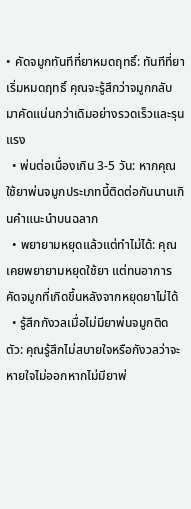• คัดจมูกทันทีที่ยาหมดฤทธิ์: ทันทีที่ยาเริ่มหมดฤทธิ์ คุณจะรู้สึกว่าจมูกกลับมาคัดแน่นกว่าเดิมอย่างรวดเร็วและรุนแรง
  • พ่นต่อเนื่องเกิน 3-5 วัน: หากคุณใช้ยาพ่นจมูกประเภทนี้ติดต่อกันนานเกินคำแนะนำบนฉลาก
  • พยายามหยุดแล้วแต่ทำไม่ได้: คุณเคยพยายามหยุดใช้ยา แต่ทนอาการคัดจมูกที่เกิดขึ้นหลังจากหยุดยาไม่ได้
  • รู้สึกกังวลเมื่อไม่มียาพ่นจมูกติดตัว: คุณรู้สึกไม่สบายใจหรือกังวลว่าจะหายใจไม่ออกหากไม่มียาพ่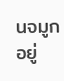นจมูกอยู่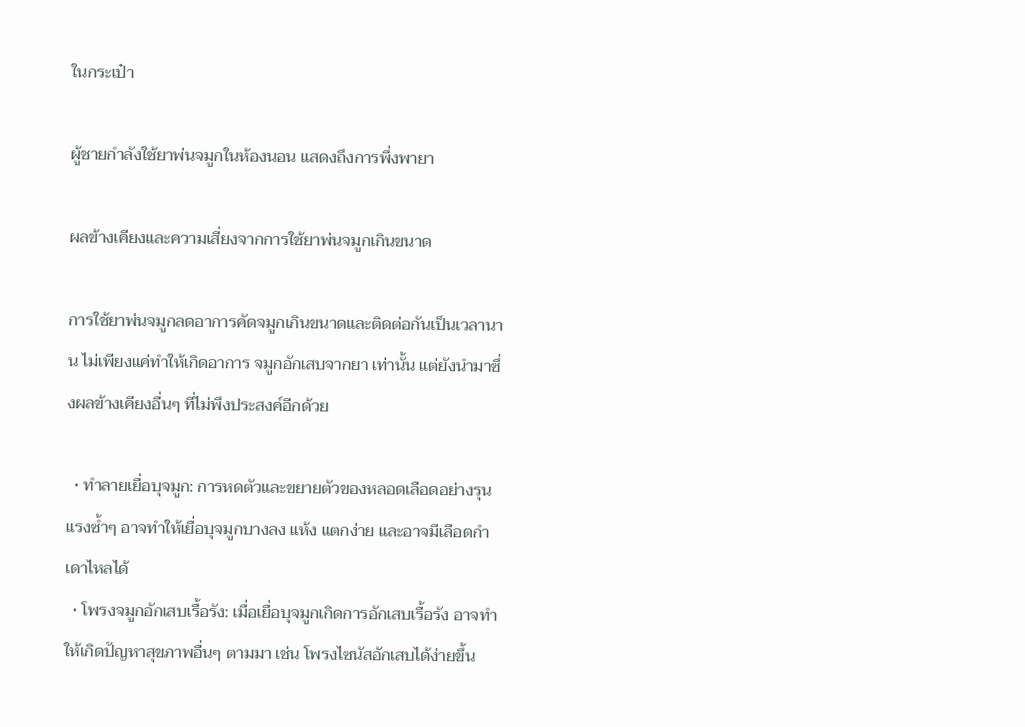ในกระเป๋า

ผู้ชายกำลังใช้ยาพ่นจมูกในห้องนอน แสดงถึงการพึ่งพายา

ผลข้างเคียงและความเสี่ยงจากการใช้ยาพ่นจมูกเกินขนาด

การใช้ยาพ่นจมูกลดอาการคัดจมูกเกินขนาดและติดต่อกันเป็นเวลานาน ไม่เพียงแค่ทำให้เกิดอาการ จมูกอักเสบจากยา เท่านั้น แต่ยังนำมาซึ่งผลข้างเคียงอื่นๆ ที่ไม่พึงประสงค์อีกด้วย

  • ทำลายเยื่อบุจมูก: การหดตัวและขยายตัวของหลอดเลือดอย่างรุนแรงซ้ำๆ อาจทำให้เยื่อบุจมูกบางลง แห้ง แตกง่าย และอาจมีเลือดกำเดาไหลได้
  • โพรงจมูกอักเสบเรื้อรัง: เมื่อเยื่อบุจมูกเกิดการอักเสบเรื้อรัง อาจทำให้เกิดปัญหาสุขภาพอื่นๆ ตามมา เช่น โพรงไซนัสอักเสบได้ง่ายขึ้น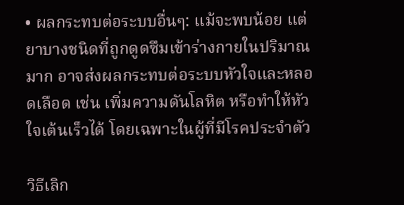• ผลกระทบต่อระบบอื่นๆ: แม้จะพบน้อย แต่ยาบางชนิดที่ถูกดูดซึมเข้าร่างกายในปริมาณมาก อาจส่งผลกระทบต่อระบบหัวใจและหลอดเลือด เช่น เพิ่มความดันโลหิต หรือทำให้หัวใจเต้นเร็วได้ โดยเฉพาะในผู้ที่มีโรคประจำตัว

วิธีเลิก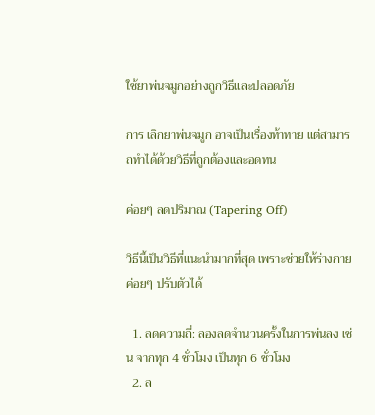ใช้ยาพ่นจมูกอย่างถูกวิธีและปลอดภัย

การ เลิกยาพ่นจมูก อาจเป็นเรื่องท้าทาย แต่สามารถทำได้ด้วยวิธีที่ถูกต้องและอดทน

ค่อยๆ ลดปริมาณ (Tapering Off)

วิธีนี้เป็นวิธีที่แนะนำมากที่สุด เพราะช่วยให้ร่างกายค่อยๆ ปรับตัวได้

  1. ลดความถี่: ลองลดจำนวนครั้งในการพ่นลง เช่น จากทุก 4 ชั่วโมง เป็นทุก 6 ชั่วโมง
  2. ล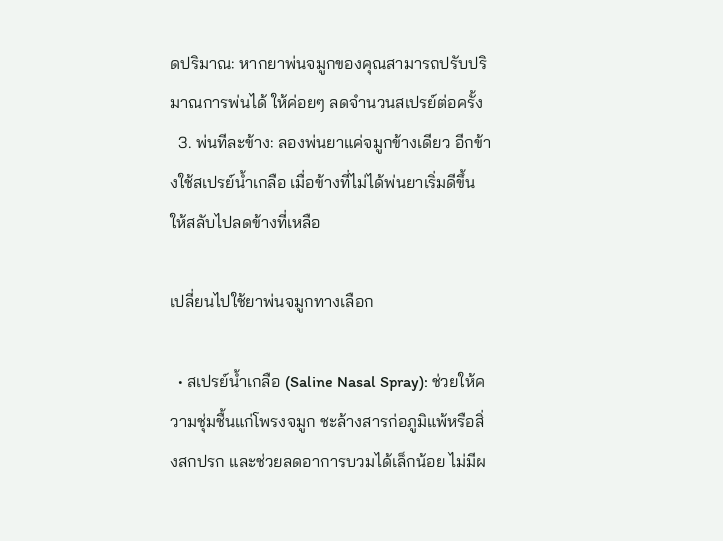ดปริมาณ: หากยาพ่นจมูกของคุณสามารถปรับปริมาณการพ่นได้ ให้ค่อยๆ ลดจำนวนสเปรย์ต่อครั้ง
  3. พ่นทีละข้าง: ลองพ่นยาแค่จมูกข้างเดียว อีกข้างใช้สเปรย์น้ำเกลือ เมื่อข้างที่ไม่ได้พ่นยาเริ่มดีขึ้น ให้สลับไปลดข้างที่เหลือ

เปลี่ยนไปใช้ยาพ่นจมูกทางเลือก

  • สเปรย์น้ำเกลือ (Saline Nasal Spray): ช่วยให้ความชุ่มชื้นแก่โพรงจมูก ชะล้างสารก่อภูมิแพ้หรือสิ่งสกปรก และช่วยลดอาการบวมได้เล็กน้อย ไม่มีผ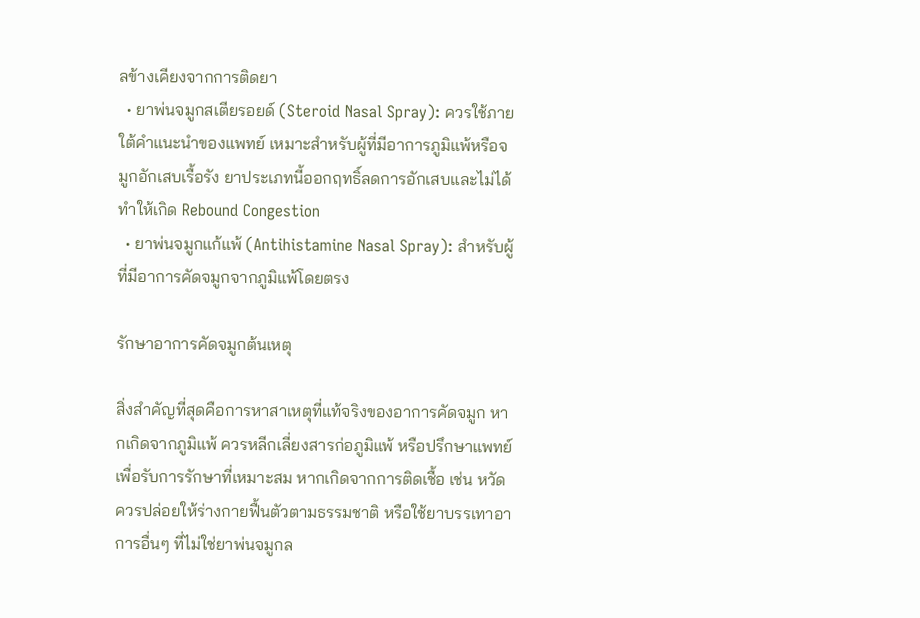ลข้างเคียงจากการติดยา
  • ยาพ่นจมูกสเตียรอยด์ (Steroid Nasal Spray): ควรใช้ภายใต้คำแนะนำของแพทย์ เหมาะสำหรับผู้ที่มีอาการภูมิแพ้หรือจมูกอักเสบเรื้อรัง ยาประเภทนี้ออกฤทธิ์ลดการอักเสบและไม่ได้ทำให้เกิด Rebound Congestion
  • ยาพ่นจมูกแก้แพ้ (Antihistamine Nasal Spray): สำหรับผู้ที่มีอาการคัดจมูกจากภูมิแพ้โดยตรง

รักษาอาการคัดจมูกต้นเหตุ

สิ่งสำคัญที่สุดคือการหาสาเหตุที่แท้จริงของอาการคัดจมูก หากเกิดจากภูมิแพ้ ควรหลีกเลี่ยงสารก่อภูมิแพ้ หรือปรึกษาแพทย์เพื่อรับการรักษาที่เหมาะสม หากเกิดจากการติดเชื้อ เช่น หวัด ควรปล่อยให้ร่างกายฟื้นตัวตามธรรมชาติ หรือใช้ยาบรรเทาอาการอื่นๆ ที่ไม่ใช่ยาพ่นจมูกล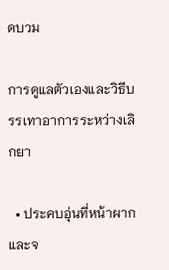ดบวม

การดูแลตัวเองและวิธีบรรเทาอาการระหว่างเลิกยา

  • ประคบอุ่นที่หน้าผากและจ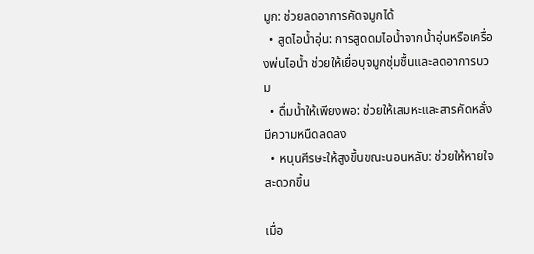มูก: ช่วยลดอาการคัดจมูกได้
  • สูดไอน้ำอุ่น: การสูดดมไอน้ำจากน้ำอุ่นหรือเครื่องพ่นไอน้ำ ช่วยให้เยื่อบุจมูกชุ่มชื้นและลดอาการบวม
  • ดื่มน้ำให้เพียงพอ: ช่วยให้เสมหะและสารคัดหลั่งมีความหนืดลดลง
  • หนุนศีรษะให้สูงขึ้นขณะนอนหลับ: ช่วยให้หายใจสะดวกขึ้น

เมื่อ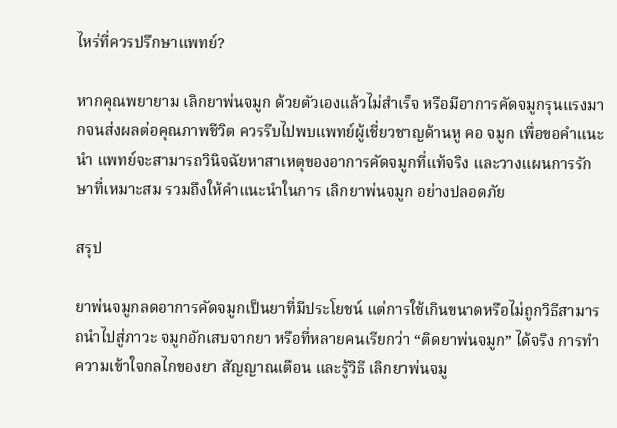ไหร่ที่ควรปรึกษาแพทย์?

หากคุณพยายาม เลิกยาพ่นจมูก ด้วยตัวเองแล้วไม่สำเร็จ หรือมีอาการคัดจมูกรุนแรงมากจนส่งผลต่อคุณภาพชีวิต ควรรีบไปพบแพทย์ผู้เชี่ยวชาญด้านหู คอ จมูก เพื่อขอคำแนะนำ แพทย์จะสามารถวินิจฉัยหาสาเหตุของอาการคัดจมูกที่แท้จริง และวางแผนการรักษาที่เหมาะสม รวมถึงให้คำแนะนำในการ เลิกยาพ่นจมูก อย่างปลอดภัย

สรุป

ยาพ่นจมูกลดอาการคัดจมูกเป็นยาที่มีประโยชน์ แต่การใช้เกินขนาดหรือไม่ถูกวิธีสามารถนำไปสู่ภาวะ จมูกอักเสบจากยา หรือที่หลายคนเรียกว่า “ติดยาพ่นจมูก” ได้จริง การทำความเข้าใจกลไกของยา สัญญาณเตือน และรู้วิธี เลิกยาพ่นจมู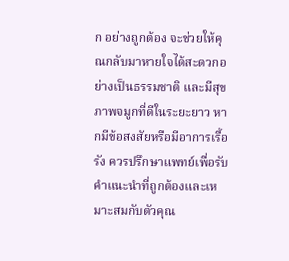ก อย่างถูกต้อง จะช่วยให้คุณกลับมาหายใจได้สะดวกอย่างเป็นธรรมชาติ และมีสุขภาพจมูกที่ดีในระยะยาว หากมีข้อสงสัยหรือมีอาการเรื้อรัง ควรปรึกษาแพทย์เพื่อรับคำแนะนำที่ถูกต้องและเหมาะสมกับตัวคุณ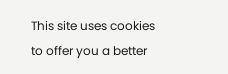This site uses cookies to offer you a better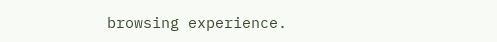browsing experience.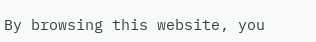By browsing this website, you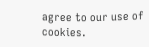agree to our use of cookies.